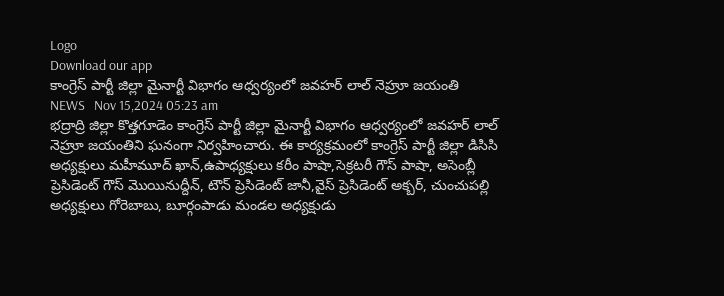Logo
Download our app
కాంగ్రెస్ పార్టీ జిల్లా మైనార్టీ విభాగం ఆధ్వర్యంలో జవహర్ లాల్ నెహ్రూ జయంతి
NEWS   Nov 15,2024 05:23 am
భద్రాద్రి జిల్లా కొత్తగూడెం కాంగ్రెస్ పార్టీ జిల్లా మైనార్టీ విభాగం ఆధ్వర్యంలో జవహర్ లాల్ నెహ్రూ జయంతిని ఘనంగా నిర్వహించారు. ఈ కార్యక్రమంలో కాంగ్రెస్ పార్టీ జిల్లా డిసిసి అధ్యక్షులు మహీమూద్ ఖాన్,ఉపాధ్యక్షులు కరీం పాషా,సెక్రటరీ గౌస్ పాషా, అసెంబ్లీ ప్రెసిడెంట్ గౌస్ మొయినుద్దీన్, టౌన్ ప్రెసిడెంట్ జానీ,వైస్ ప్రెసిడెంట్ అక్బర్, చుంచుపల్లి అధ్యక్షులు గోరెబాబు, బూర్గంపాడు మండల అధ్యక్షుడు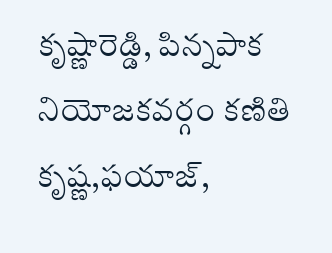కృష్ణారెడ్డి, పిన్నపాక నియోజకవర్గం కణితి కృష్ణ,ఫయాజ్,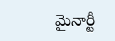మైనార్టీ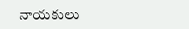నాయకులు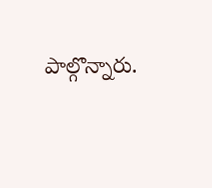పాల్గొన్నారు.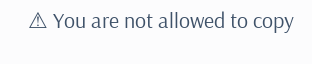⚠ You are not allowed to copy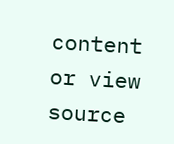content or view source